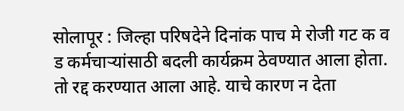सोलापूर : जिल्हा परिषदेने दिनांक पाच मे रोजी गट क व ड कर्मचाऱ्यांसाठी बदली कार्यक्रम ठेवण्यात आला होता. तो रद्द करण्यात आला आहे. याचे कारण न देता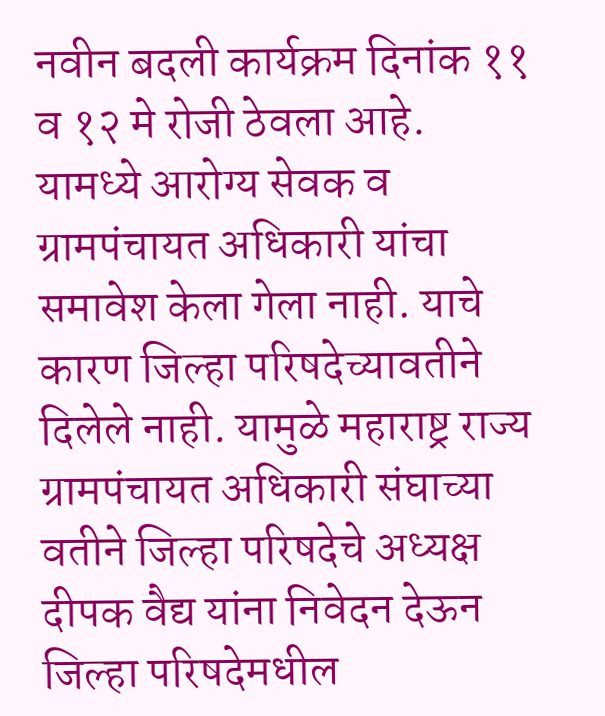नवीन बदली कार्यक्रम दिनांक ११ व १२ मे रोजी ठेवला आहे. यामध्ये आरोग्य सेवक व ग्रामपंचायत अधिकारी यांचा समावेश केला गेला नाही. याचे कारण जिल्हा परिषदेच्यावतीने दिलेले नाही. यामुळे महाराष्ट्र राज्य ग्रामपंचायत अधिकारी संघाच्या वतीने जिल्हा परिषदेचे अध्यक्ष दीपक वैद्य यांना निवेदन देऊन जिल्हा परिषदेमधील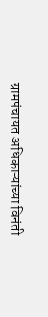ग्रामपंचायत अधिकाऱ्यांच्या विनंती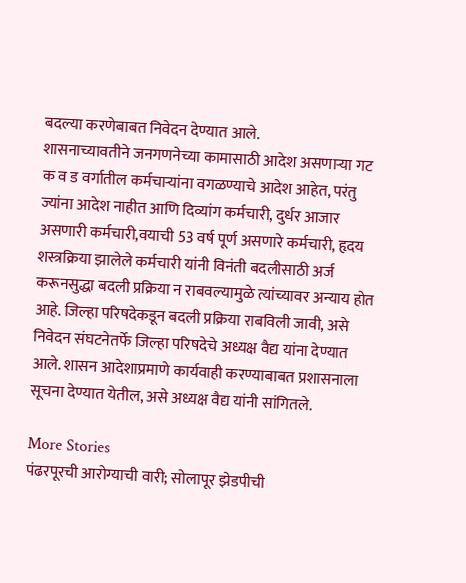बदल्या करणेबाबत निवेदन देण्यात आले.
शासनाच्यावतीने जनगणनेच्या कामासाठी आदेश असणाऱ्या गट क व ड वर्गातील कर्मचाऱ्यांना वगळण्याचे आदेश आहेत, परंतु ज्यांना आदेश नाहीत आणि दिव्यांग कर्मचारी, दुर्धर आजार असणारी कर्मचारी,वयाची 53 वर्ष पूर्ण असणारे कर्मचारी, हृदय शस्त्रक्रिया झालेले कर्मचारी यांनी विनंती बदलीसाठी अर्ज करूनसुद्धा बदली प्रक्रिया न राबवल्यामुळे त्यांच्यावर अन्याय होत आहे. जिल्हा परिषदेकडून बदली प्रक्रिया राबविली जावी, असे निवेदन संघटनेतर्फे जिल्हा परिषदेचे अध्यक्ष वैद्य यांना देण्यात आले. शासन आदेशाप्रमाणे कार्यवाही करण्याबाबत प्रशासनाला सूचना देण्यात येतील, असे अध्यक्ष वैद्य यांनी सांगितले.

More Stories
पंढरपूरची आरोग्याची वारी; सोलापूर झेडपीची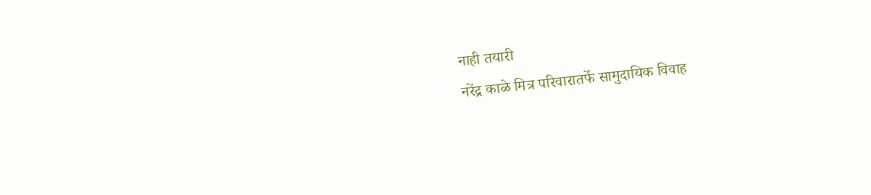नाही तयारी
नरेंद्र काळे मित्र परिवारातर्फे सामुदायिक विवाह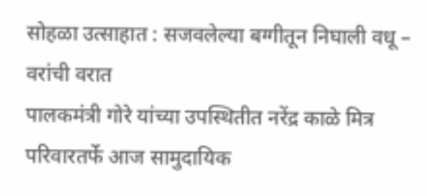सोहळा उत्साहात : सजवलेल्या बग्गीतून निघाली वधू – वरांची वरात
पालकमंत्री गोरे यांच्या उपस्थितीत नरेंद्र काळे मित्र परिवारतर्फे आज सामुदायिक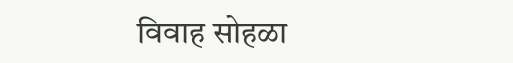विवाह सोहळा